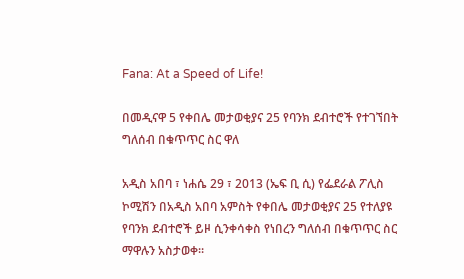Fana: At a Speed of Life!

በመዲናዋ 5 የቀበሌ መታወቂያና 25 የባንክ ደብተሮች የተገኘበት ግለሰብ በቁጥጥር ስር ዋለ

አዲስ አበባ ፣ ነሐሴ 29 ፣ 2013 (ኤፍ ቢ ሲ) የፌደራል ፖሊስ ኮሚሽን በአዲስ አበባ አምስት የቀበሌ መታወቂያና 25 የተለያዩ የባንክ ደብተሮች ይዞ ሲንቀሳቀስ የነበረን ግለሰብ በቁጥጥር ስር ማዋሉን አስታወቀ።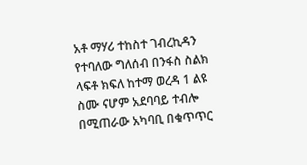አቶ ማሃሪ ተከስተ ገብረኪዳን የተባለው ግለሰብ በንፋስ ስልክ ላፍቶ ክፍለ ከተማ ወረዳ 1 ልዩ ስሙ ናሆም አደባባይ ተብሎ በሚጠራው አካባቢ በቁጥጥር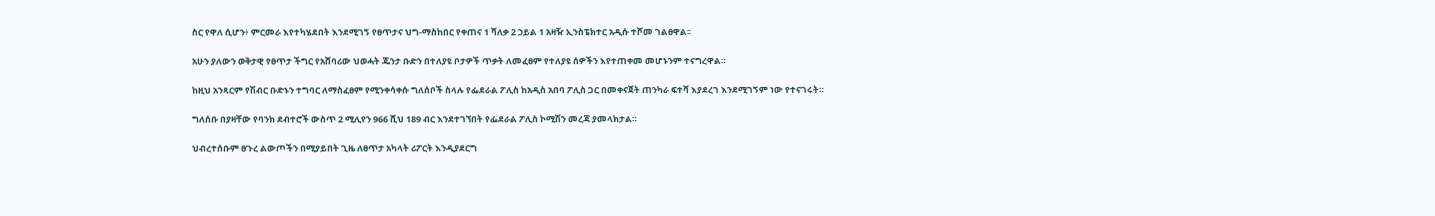ስር የዋለ ሲሆን፥ ምርመራ እየተካሄደበት እንደሚገኝ የፀጥታና ህግ-ማስከበር የቀጠና 1 ሻለቃ 2 ኃይል 1 አዛዥ ኢንስፔክተር አዲሱ ተሾመ ገልፀዋል፡፡

አሁን ያለውን ወቅታዊ የፀጥታ ችግር የአሸባሪው ህወሓት ጁንታ ቡድን በተለያዩ ቦታዎች ጥቃት ለመፈፀም የተለያዩ ሰዎችን እየተጠቀመ መሆኑንም ተናግረዋል።

ከዚህ አንጻርም የሽብር ቡድኑን ተግባር ለማስፈፀም የሚንቀሳቀሱ ግለሰቦች ስላሉ የፌደራል ፖሊስ ከአዲስ አበባ ፖሊስ ጋር በመቀናጀት ጠንካራ ፍተሻ እያደረገ እንደሚገኝም ነው የተናገሩት።

ግለሰቡ በያዛቸው የባንክ ደብተሮች ውስጥ 2 ሚሊየን 966 ሺህ 189 ብር እንደተገኘበት የፌደራል ፖሊስ ኮሚሽን መረጃ ያመላክታል።

ህብረተሰቡም ፀጉረ ልውጦችን በሚያይበት ጊዜ ለፀጥታ አካላት ሪፖርት እንዲያደርግ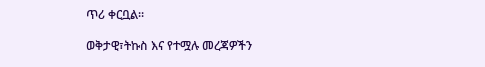ጥሪ ቀርቧል።

ወቅታዊ፣ትኩስ እና የተሟሉ መረጃዎችን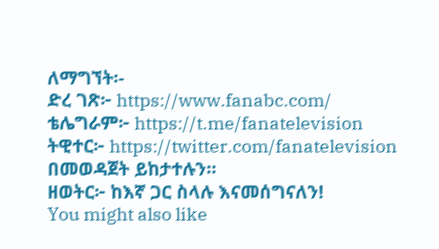ለማግኘት፡-
ድረ ገጽ፦ https://www.fanabc.com/
ቴሌግራም፦ https://t.me/fanatelevision
ትዊተር፦ https://twitter.com/fanatelevision በመወዳጀት ይከታተሉን፡፡
ዘወትር፦ ከእኛ ጋር ስላሉ እናመሰግናለን!
You might also like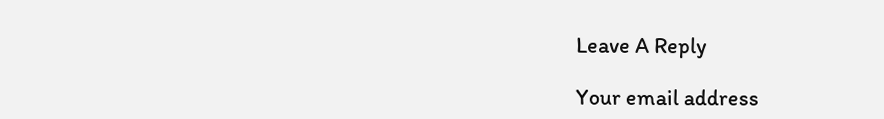Leave A Reply

Your email address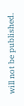will not be published.